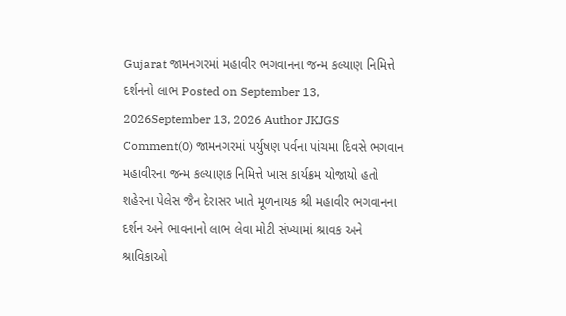Gujarat જામનગરમાં મહાવીર ભગવાનના જન્મ કલ્યાણ નિમિત્તે દર્શનનો લાભ Posted on September 13, 2026September 13, 2026 Author JKJGS Comment(0) જામનગરમાં પર્યુષણ પર્વના પાંચમા દિવસે ભગવાન મહાવીરના જન્મ કલ્યાણક નિમિત્તે ખાસ કાર્યક્રમ યોજાયો હતો શહેરના પેલેસ જૈન દેરાસર ખાતે મૂળનાયક શ્રી મહાવીર ભગવાનના દર્શન અને ભાવનાનો લાભ લેવા મોટી સંખ્યામાં શ્રાવક અને શ્રાવિકાઓ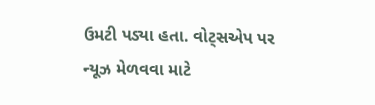ઉમટી પડ્યા હતા. વોટ્સએપ પર ન્યૂઝ મેળવવા માટે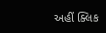અહીં ક્લિક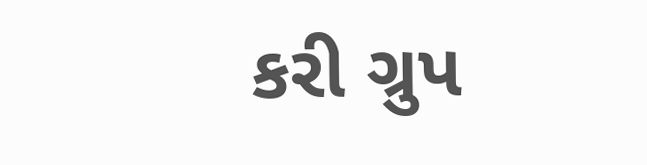કરી ગ્રુપ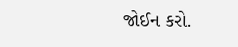જોઈન કરો.